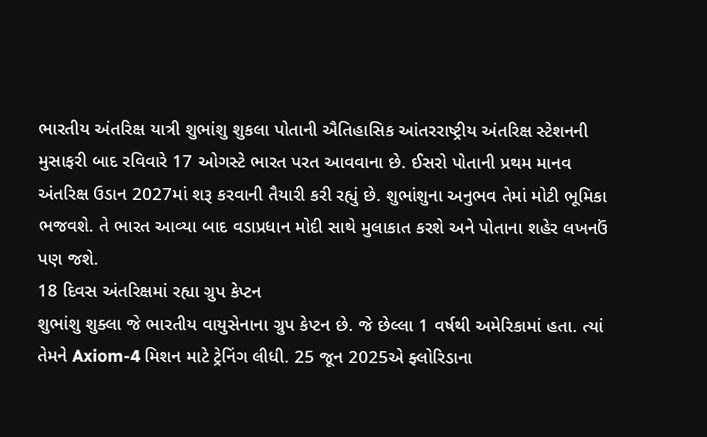ભારતીય અંતરિક્ષ યાત્રી શુભાંશુ શુકલા પોતાની ઐતિહાસિક આંતરરાષ્ટ્રીય અંતરિક્ષ સ્ટેશનની મુસાફરી બાદ રવિવારે 17 ઓગસ્ટે ભારત પરત આવવાના છે. ઈસરો પોતાની પ્રથમ માનવ અંતરિક્ષ ઉડાન 2027માં શરૂ કરવાની તૈયારી કરી રહ્યું છે. શુભાંશુના અનુભવ તેમાં મોટી ભૂમિકા ભજવશે. તે ભારત આવ્યા બાદ વડાપ્રધાન મોદી સાથે મુલાકાત કરશે અને પોતાના શહેર લખનઉં પણ જશે.
18 દિવસ અંતરિક્ષમાં રહ્યા ગ્રુપ કેપ્ટન
શુભાંશુ શુક્લા જે ભારતીય વાયુસેનાના ગ્રુપ કેપ્ટન છે. જે છેલ્લા 1 વર્ષથી અમેરિકામાં હતા. ત્યાં તેમને Axiom-4 મિશન માટે ટ્રેનિંગ લીધી. 25 જૂન 2025એ ફ્લોરિડાના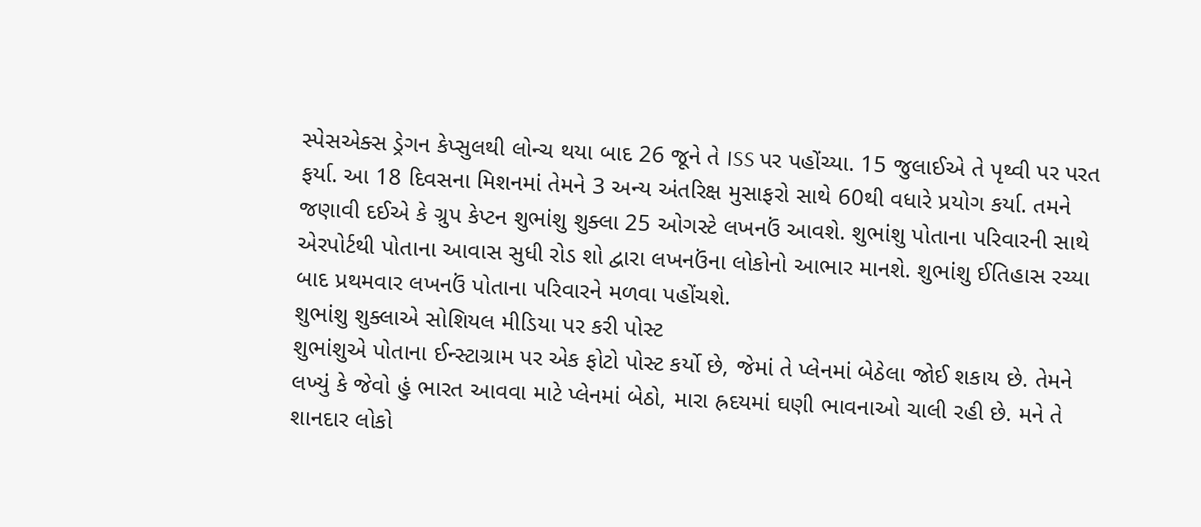સ્પેસએક્સ ડ્રેગન કેપ્સુલથી લોન્ચ થયા બાદ 26 જૂને તે ISS પર પહોંચ્યા. 15 જુલાઈએ તે પૃથ્વી પર પરત ફર્યા. આ 18 દિવસના મિશનમાં તેમને 3 અન્ય અંતરિક્ષ મુસાફરો સાથે 60થી વધારે પ્રયોગ કર્યા. તમને જણાવી દઈએ કે ગ્રુપ કેપ્ટન શુભાંશુ શુક્લા 25 ઓગસ્ટે લખનઉં આવશે. શુભાંશુ પોતાના પરિવારની સાથે એરપોર્ટથી પોતાના આવાસ સુધી રોડ શો દ્વારા લખનઉંના લોકોનો આભાર માનશે. શુભાંશુ ઈતિહાસ રચ્યા બાદ પ્રથમવાર લખનઉં પોતાના પરિવારને મળવા પહોંચશે.
શુભાંશુ શુક્લાએ સોશિયલ મીડિયા પર કરી પોસ્ટ
શુભાંશુએ પોતાના ઈન્સ્ટાગ્રામ પર એક ફોટો પોસ્ટ કર્યો છે, જેમાં તે પ્લેનમાં બેઠેલા જોઈ શકાય છે. તેમને લખ્યું કે જેવો હું ભારત આવવા માટે પ્લેનમાં બેઠો, મારા હ્રદયમાં ઘણી ભાવનાઓ ચાલી રહી છે. મને તે શાનદાર લોકો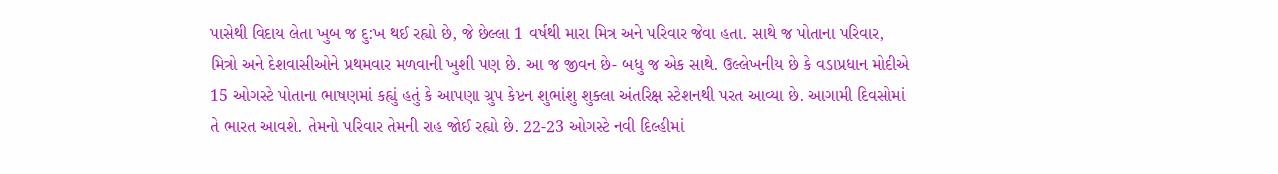પાસેથી વિદાય લેતા ખુબ જ દુ:ખ થઈ રહ્યો છે, જે છેલ્લા 1 વર્ષથી મારા મિત્ર અને પરિવાર જેવા હતા. સાથે જ પોતાના પરિવાર, મિત્રો અને દેશવાસીઓને પ્રથમવાર મળવાની ખુશી પણ છે. આ જ જીવન છે- બધુ જ એક સાથે. ઉલ્લેખનીય છે કે વડાપ્રધાન મોદીએ 15 ઓગસ્ટે પોતાના ભાષણમાં કહ્યું હતું કે આપણા ગ્રુપ કેપ્ટન શુભાંશુ શુક્લા અંતરિક્ષ સ્ટેશનથી પરત આવ્યા છે. આગામી દિવસોમાં તે ભારત આવશે. તેમનો પરિવાર તેમની રાહ જોઈ રહ્યો છે. 22-23 ઓગસ્ટે નવી દિલ્હીમાં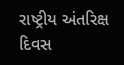રાષ્ટ્રીય અંતરિક્ષ દિવસ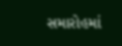સમારોહમાં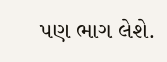પણ ભાગ લેશે.